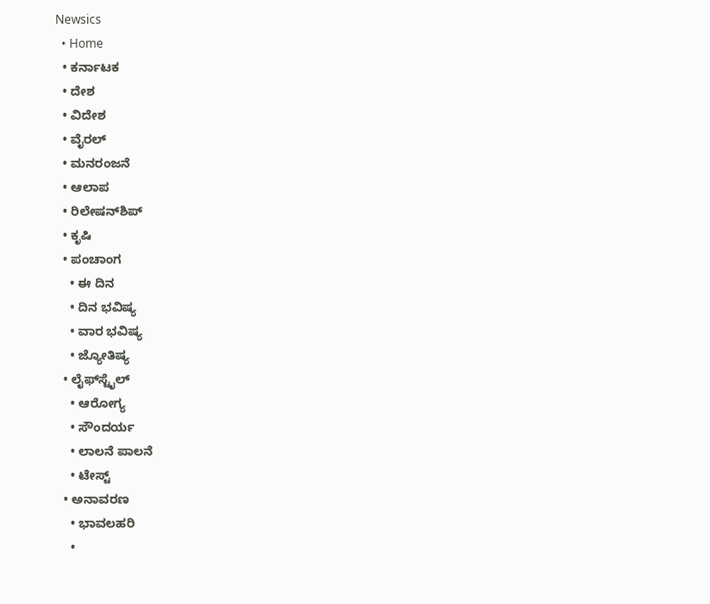Newsics
  • Home
  • ಕರ್ನಾಟಕ
  • ದೇಶ
  • ವಿದೇಶ
  • ವೈರಲ್
  • ಮನರಂಜನೆ
  • ಆಲಾಪ
  • ರಿಲೇಷನ್‌ಶಿಪ್
  • ಕೃಷಿ
  • ಪಂಚಾಂಗ
    • ಈ ದಿನ
    • ದಿನ ಭವಿಷ್ಯ
    • ವಾರ ಭವಿಷ್ಯ
    • ಜ್ಯೋತಿಷ್ಯ
  • ಲೈಫ್‌ಸ್ಟೈಲ್
    • ಆರೋಗ್ಯ
    • ಸೌಂದರ್ಯ
    • ಲಾಲನೆ ಪಾಲನೆ
    • ಟೇಸ್ಟ್
  • ಅನಾವರಣ
    • ಭಾವಲಹರಿ
    •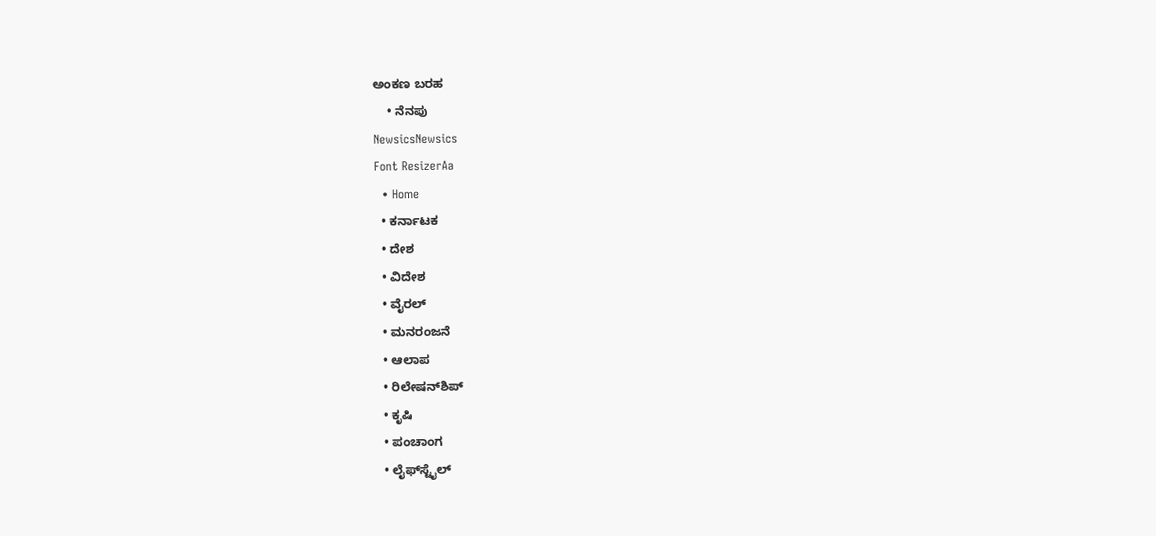ಅಂಕಣ ಬರಹ
    • ನೆನಪು
NewsicsNewsics
Font ResizerAa
  • Home
  • ಕರ್ನಾಟಕ
  • ದೇಶ
  • ವಿದೇಶ
  • ವೈರಲ್
  • ಮನರಂಜನೆ
  • ಆಲಾಪ
  • ರಿಲೇಷನ್‌ಶಿಪ್
  • ಕೃಷಿ
  • ಪಂಚಾಂಗ
  • ಲೈಫ್‌ಸ್ಟೈಲ್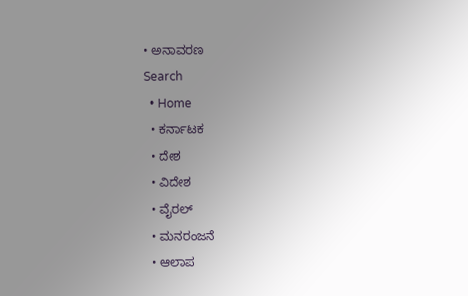• ಅನಾವರಣ
Search
  • Home
  • ಕರ್ನಾಟಕ
  • ದೇಶ
  • ವಿದೇಶ
  • ವೈರಲ್
  • ಮನರಂಜನೆ
  • ಆಲಾಪ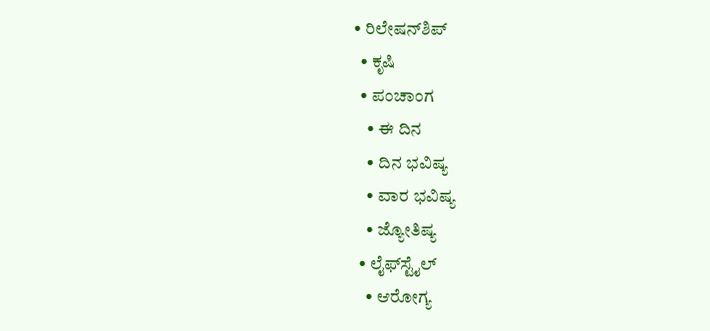• ರಿಲೇಷನ್‌ಶಿಪ್
  • ಕೃಷಿ
  • ಪಂಚಾಂಗ
    • ಈ ದಿನ
    • ದಿನ ಭವಿಷ್ಯ
    • ವಾರ ಭವಿಷ್ಯ
    • ಜ್ಯೋತಿಷ್ಯ
  • ಲೈಫ್‌ಸ್ಟೈಲ್
    • ಆರೋಗ್ಯ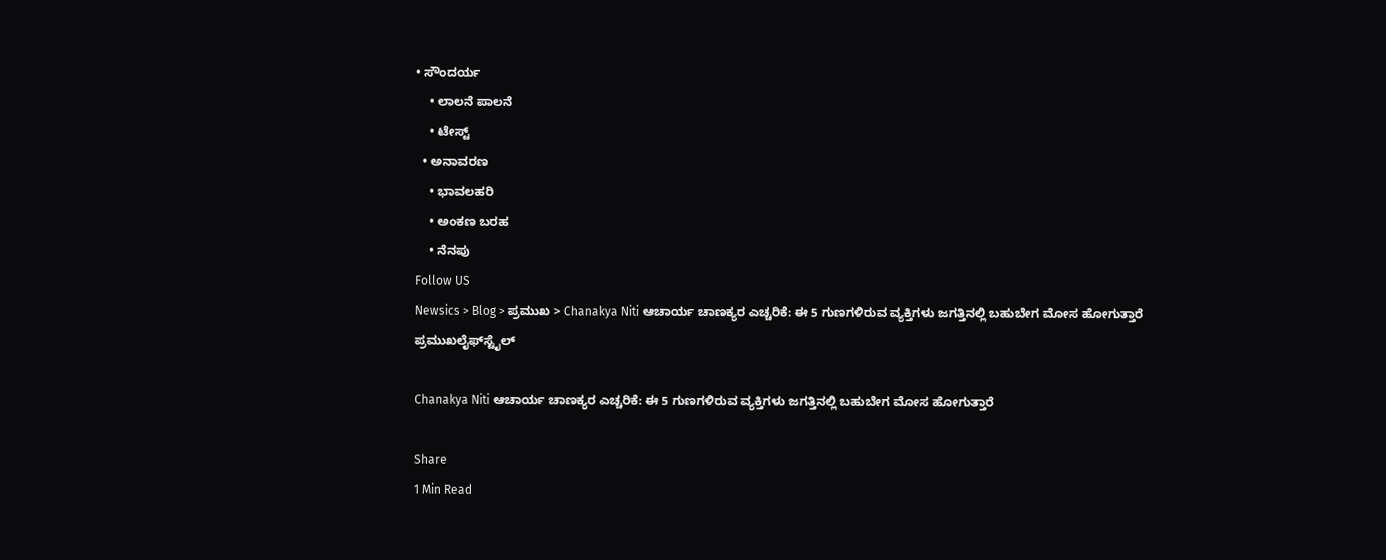• ಸೌಂದರ್ಯ
    • ಲಾಲನೆ ಪಾಲನೆ
    • ಟೇಸ್ಟ್
  • ಅನಾವರಣ
    • ಭಾವಲಹರಿ
    • ಅಂಕಣ ಬರಹ
    • ನೆನಪು
Follow US
Newsics > Blog > ಪ್ರಮುಖ > Chanakya Niti ಆಚಾರ್ಯ ಚಾಣಕ್ಯರ ಎಚ್ಚರಿಕೆ: ಈ 5 ಗುಣಗಳಿರುವ ವ್ಯಕ್ತಿಗಳು ಜಗತ್ತಿನಲ್ಲಿ ಬಹುಬೇಗ ಮೋಸ ಹೋಗುತ್ತಾರೆ
ಪ್ರಮುಖಲೈಫ್‌ಸ್ಟೈಲ್

Chanakya Niti ಆಚಾರ್ಯ ಚಾಣಕ್ಯರ ಎಚ್ಚರಿಕೆ: ಈ 5 ಗುಣಗಳಿರುವ ವ್ಯಕ್ತಿಗಳು ಜಗತ್ತಿನಲ್ಲಿ ಬಹುಬೇಗ ಮೋಸ ಹೋಗುತ್ತಾರೆ

Share
1 Min Read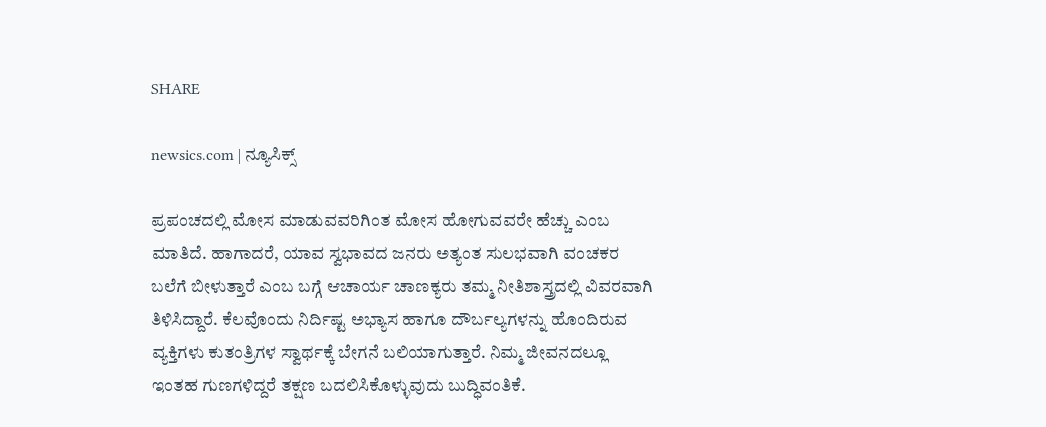SHARE

newsics.com | ನ್ಯೂಸಿಕ್ಸ್

ಪ್ರಪಂಚದಲ್ಲಿ ಮೋಸ ಮಾಡುವವರಿಗಿಂತ ಮೋಸ ಹೋಗುವವರೇ ಹೆಚ್ಚು ಎಂಬ ಮಾತಿದೆ. ಹಾಗಾದರೆ, ಯಾವ ಸ್ವಭಾವದ ಜನರು ಅತ್ಯಂತ ಸುಲಭವಾಗಿ ವಂಚಕರ ಬಲೆಗೆ ಬೀಳುತ್ತಾರೆ ಎಂಬ ಬಗ್ಗೆ ಆಚಾರ್ಯ ಚಾಣಕ್ಯರು ತಮ್ಮ ನೀತಿಶಾಸ್ತ್ರದಲ್ಲಿ ವಿವರವಾಗಿ ತಿಳಿಸಿದ್ದಾರೆ. ಕೆಲವೊಂದು ನಿರ್ದಿಷ್ಟ ಅಭ್ಯಾಸ ಹಾಗೂ ದೌರ್ಬಲ್ಯಗಳನ್ನು ಹೊಂದಿರುವ ವ್ಯಕ್ತಿಗಳು ಕುತಂತ್ರಿಗಳ ಸ್ವಾರ್ಥಕ್ಕೆ ಬೇಗನೆ ಬಲಿಯಾಗುತ್ತಾರೆ. ನಿಮ್ಮ ಜೀವನದಲ್ಲೂ ಇಂತಹ ಗುಣಗಳಿದ್ದರೆ ತಕ್ಷಣ ಬದಲಿಸಿಕೊಳ್ಳುವುದು ಬುದ್ಧಿವಂತಿಕೆ.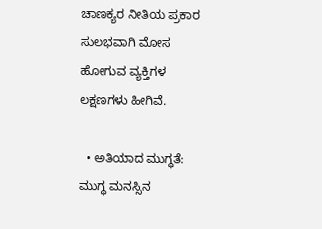ಚಾಣಕ್ಯರ ನೀತಿಯ ಪ್ರಕಾರ ಸುಲಭವಾಗಿ ಮೋಸ ಹೋಗುವ ವ್ಯಕ್ತಿಗಳ ಲಕ್ಷಣಗಳು ಹೀಗಿವೆ.

  • ಅತಿಯಾದ ಮುಗ್ಧತೆ: ಮುಗ್ಧ ಮನಸ್ಸಿನ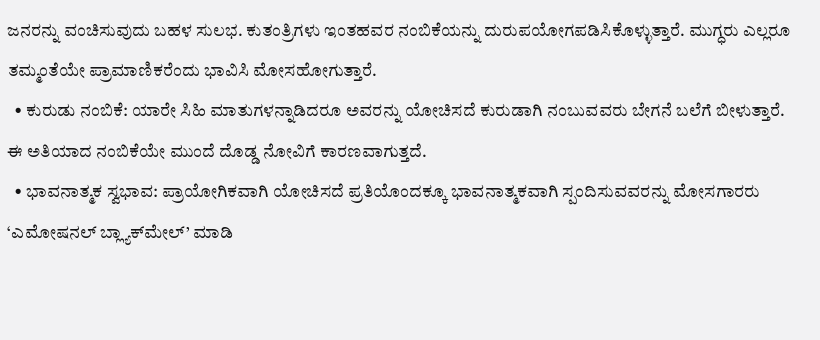ಜನರನ್ನು ವಂಚಿಸುವುದು ಬಹಳ ಸುಲಭ. ಕುತಂತ್ರಿಗಳು ಇಂತಹವರ ನಂಬಿಕೆಯನ್ನು ದುರುಪಯೋಗಪಡಿಸಿಕೊಳ್ಳುತ್ತಾರೆ. ಮುಗ್ಧರು ಎಲ್ಲರೂ ತಮ್ಮಂತೆಯೇ ಪ್ರಾಮಾಣಿಕರೆಂದು ಭಾವಿಸಿ ಮೋಸಹೋಗುತ್ತಾರೆ.
  • ಕುರುಡು ನಂಬಿಕೆ: ಯಾರೇ ಸಿಹಿ ಮಾತುಗಳನ್ನಾಡಿದರೂ ಅವರನ್ನು ಯೋಚಿಸದೆ ಕುರುಡಾಗಿ ನಂಬುವವರು ಬೇಗನೆ ಬಲೆಗೆ ಬೀಳುತ್ತಾರೆ. ಈ ಅತಿಯಾದ ನಂಬಿಕೆಯೇ ಮುಂದೆ ದೊಡ್ಡ ನೋವಿಗೆ ಕಾರಣವಾಗುತ್ತದೆ.
  • ಭಾವನಾತ್ಮಕ ಸ್ವಭಾವ: ಪ್ರಾಯೋಗಿಕವಾಗಿ ಯೋಚಿಸದೆ ಪ್ರತಿಯೊಂದಕ್ಕೂ ಭಾವನಾತ್ಮಕವಾಗಿ ಸ್ಪಂದಿಸುವವರನ್ನು ಮೋಸಗಾರರು ‘ಎಮೋಷನಲ್ ಬ್ಲ್ಯಾಕ್‌ಮೇಲ್’ ಮಾಡಿ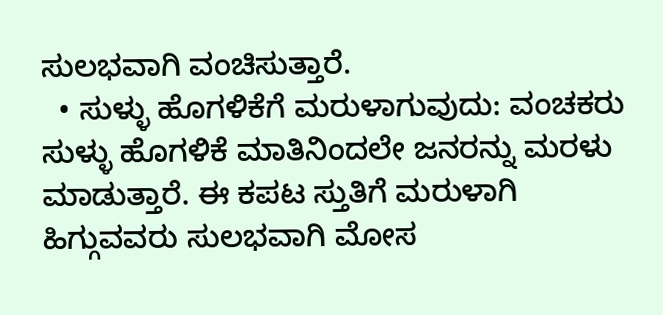ಸುಲಭವಾಗಿ ವಂಚಿಸುತ್ತಾರೆ.
  • ಸುಳ್ಳು ಹೊಗಳಿಕೆಗೆ ಮರುಳಾಗುವುದು: ವಂಚಕರು ಸುಳ್ಳು ಹೊಗಳಿಕೆ ಮಾತಿನಿಂದಲೇ ಜನರನ್ನು ಮರಳು ಮಾಡುತ್ತಾರೆ. ಈ ಕಪಟ ಸ್ತುತಿಗೆ ಮರುಳಾಗಿ ಹಿಗ್ಗುವವರು ಸುಲಭವಾಗಿ ಮೋಸ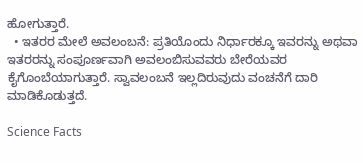ಹೋಗುತ್ತಾರೆ.
  • ಇತರರ ಮೇಲೆ ಅವಲಂಬನೆ: ಪ್ರತಿಯೊಂದು ನಿರ್ಧಾರಕ್ಕೂ ಇವರನ್ನು ಅಥವಾ ಇತರರನ್ನು ಸಂಪೂರ್ಣವಾಗಿ ಅವಲಂಬಿಸುವವರು ಬೇರೆಯವರ ಕೈಗೊಂಬೆಯಾಗುತ್ತಾರೆ. ಸ್ವಾವಲಂಬನೆ ಇಲ್ಲದಿರುವುದು ವಂಚನೆಗೆ ದಾರಿ ಮಾಡಿಕೊಡುತ್ತದೆ.

Science Facts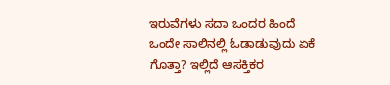ಇರುವೆಗಳು ಸದಾ ಒಂದರ ಹಿಂದೆ ಒಂದೇ ಸಾಲಿನಲ್ಲಿ ಓಡಾಡುವುದು ಏಕೆ ಗೊತ್ತಾ? ಇಲ್ಲಿದೆ ಆಸಕ್ತಿಕರ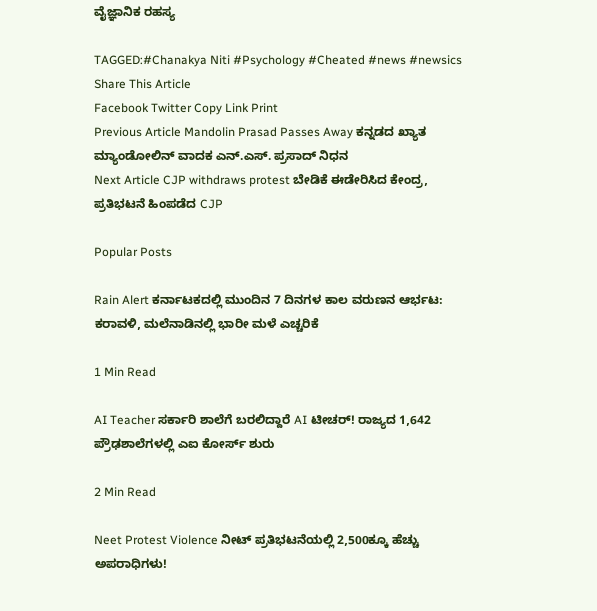ವೈಜ್ಞಾನಿಕ ರಹಸ್ಯ

TAGGED:#Chanakya Niti #Psychology #Cheated #news #newsics
Share This Article
Facebook Twitter Copy Link Print
Previous Article Mandolin Prasad Passes Away ಕನ್ನಡದ ಖ್ಯಾತ ಮ್ಯಾಂಡೋಲಿನ್ ವಾದಕ ಎನ್.ಎಸ್. ಪ್ರಸಾದ್ ನಿಧನ
Next Article CJP withdraws protest ಬೇಡಿಕೆ ಈಡೇರಿಸಿದ ಕೇಂದ್ರ, ಪ್ರತಿಭಟನೆ ಹಿಂಪಡೆದ CJP

Popular Posts

Rain Alert ಕರ್ನಾಟಕದಲ್ಲಿ ಮುಂದಿನ 7 ದಿನಗಳ ಕಾಲ ವರುಣನ ಆರ್ಭಟ: ಕರಾವಳಿ, ಮಲೆನಾಡಿನಲ್ಲಿ ಭಾರೀ ಮಳೆ ಎಚ್ಚರಿಕೆ

1 Min Read

AI Teacher ಸರ್ಕಾರಿ ಶಾಲೆಗೆ ಬರಲಿದ್ದಾರೆ AI ಟೀಚರ್‌! ರಾಜ್ಯದ 1,642 ಪ್ರೌಢಶಾಲೆಗಳಲ್ಲಿ ಎಐ ಕೋರ್ಸ್ ಶುರು

2 Min Read

Neet Protest Violence ನೀಟ್ ಪ್ರತಿಭಟನೆಯಲ್ಲಿ 2,500ಕ್ಕೂ ಹೆಚ್ಚು ಅಪರಾಧಿಗಳು!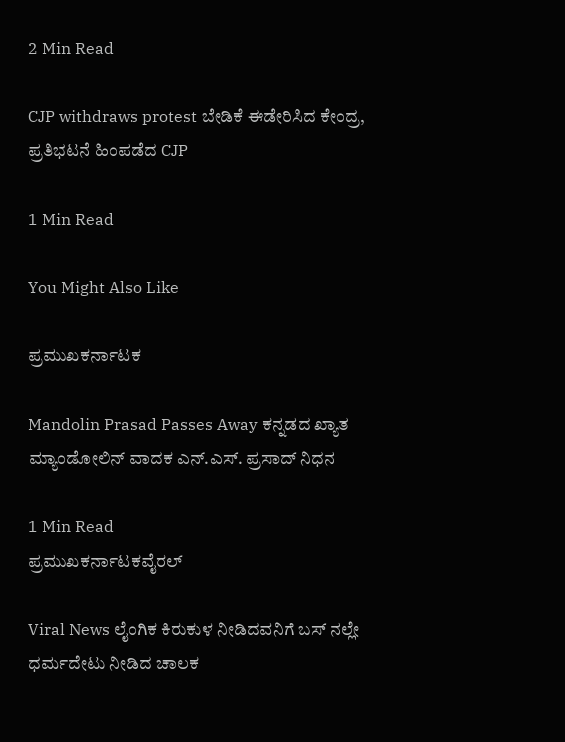2 Min Read

CJP withdraws protest ಬೇಡಿಕೆ ಈಡೇರಿಸಿದ ಕೇಂದ್ರ, ಪ್ರತಿಭಟನೆ ಹಿಂಪಡೆದ CJP

1 Min Read

You Might Also Like

ಪ್ರಮುಖಕರ್ನಾಟಕ

Mandolin Prasad Passes Away ಕನ್ನಡದ ಖ್ಯಾತ ಮ್ಯಾಂಡೋಲಿನ್ ವಾದಕ ಎನ್.ಎಸ್. ಪ್ರಸಾದ್ ನಿಧನ

1 Min Read
ಪ್ರಮುಖಕರ್ನಾಟಕವೈರಲ್

Viral News ಲೈಂಗಿಕ ಕಿರುಕುಳ ನೀಡಿದವನಿಗೆ ಬಸ್ ನಲ್ಲೇ ಧರ್ಮದೇಟು ನೀಡಿದ ಚಾಲಕ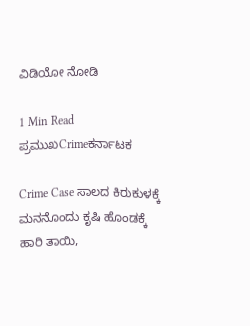ವಿಡಿಯೋ ನೋಡಿ

1 Min Read
ಪ್ರಮುಖCrimeಕರ್ನಾಟಕ

Crime Case ಸಾಲದ ಕಿರುಕುಳಕ್ಕೆ ಮನನೊಂದು ಕೃಷಿ ಹೊಂಡಕ್ಕೆ ಹಾರಿ ತಾಯಿ,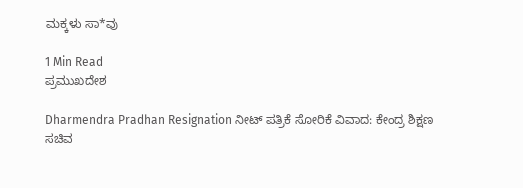ಮಕ್ಕಳು ಸಾ*ವು

1 Min Read
ಪ್ರಮುಖದೇಶ

Dharmendra Pradhan Resignation ನೀಟ್‌ ಪತ್ರಿಕೆ ಸೋರಿಕೆ ವಿವಾದ: ಕೇಂದ್ರ ಶಿಕ್ಷಣ ಸಚಿವ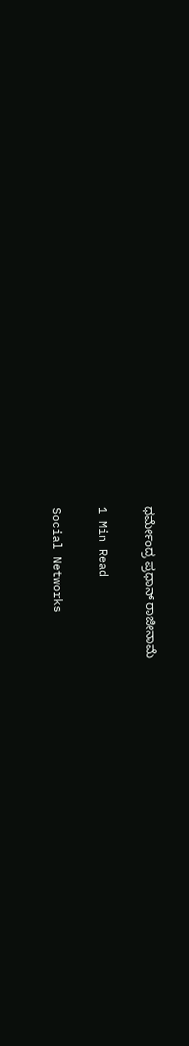ಧರ್ಮೇಂದ್ರ ಪ್ರಧಾನ್‌ ರಾಜೀನಾಮೆ

1 Min Read

Social Networks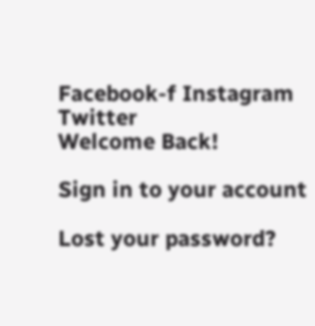Facebook-f Instagram Twitter
Welcome Back!

Sign in to your account

Lost your password?